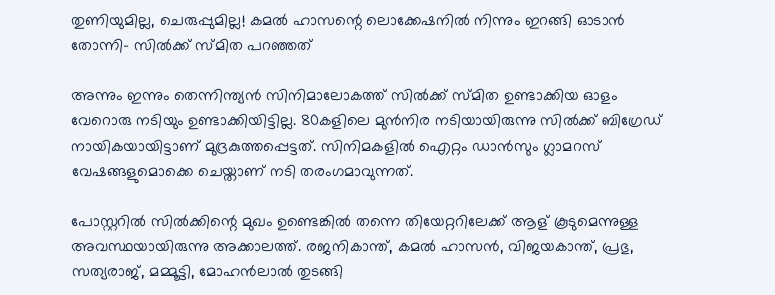തുണിയുമില്ല, ചെരുപ്പുമില്ല! കമല്‍ ഹാസന്റെ ലൊക്കേഷനില്‍ നിന്നും ഇറങ്ങി ഓടാന്‍ തോന്നി- സില്‍ക്ക് സ്മിത പറഞ്ഞത്

അന്നും ഇന്നും തെന്നിന്ത്യന്‍ സിനിമാലോകത്ത് സില്‍ക്ക് സ്മിത ഉണ്ടാക്കിയ ഓളം വേറൊരു നടിയും ഉണ്ടാക്കിയിട്ടില്ല. 80കളിലെ മുന്‍നിര നടിയായിരുന്നു സില്‍ക്ക് ബിഗ്രേഡ് നായികയായിട്ടാണ് മുദ്രകുത്തപ്പെട്ടത്. സിനിമകളില്‍ ഐറ്റം ഡാന്‍സും ഗ്ലാമറസ് വേഷങ്ങളുമൊക്കെ ചെയ്താണ് നടി തരംഗമാവുന്നത്.

പോസ്റ്ററില്‍ സില്‍ക്കിന്റെ മുഖം ഉണ്ടെങ്കില്‍ തന്നെ തിയേറ്ററിലേക്ക് ആള് കൂടുമെന്നുള്ള അവസ്ഥയായിരുന്നു അക്കാലത്ത്. രജനികാന്ത്, കമല്‍ ഹാസന്‍, വിജയകാന്ത്, പ്രഭു, സത്യരാജ്, മമ്മൂട്ടി, മോഹന്‍ലാല്‍ തുടങ്ങി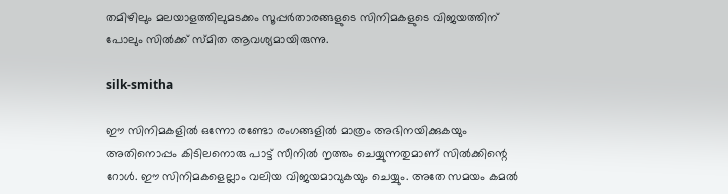തമിഴിലും മലയാളത്തിലുമടക്കം സൂപ്പര്‍താരങ്ങളുടെ സിനിമകളുടെ വിജയത്തിന് പോലും സില്‍ക്ക് സ്മിത ആവശ്യമായിരുന്നു.

silk-smitha

ഈ സിനിമകളില്‍ ഒന്നോ രണ്ടോ രംഗങ്ങളില്‍ മാത്രം അഭിനയിക്കുകയും അതിനൊപ്പം കിടിലനൊരു പാട്ട് സീനില്‍ നൃത്തം ചെയ്യുന്നതുമാണ് സില്‍ക്കിന്റെ റോള്‍. ഈ സിനിമകളെല്ലാം വലിയ വിജയമാവുകയും ചെയ്യും. അതേ സമയം കമല്‍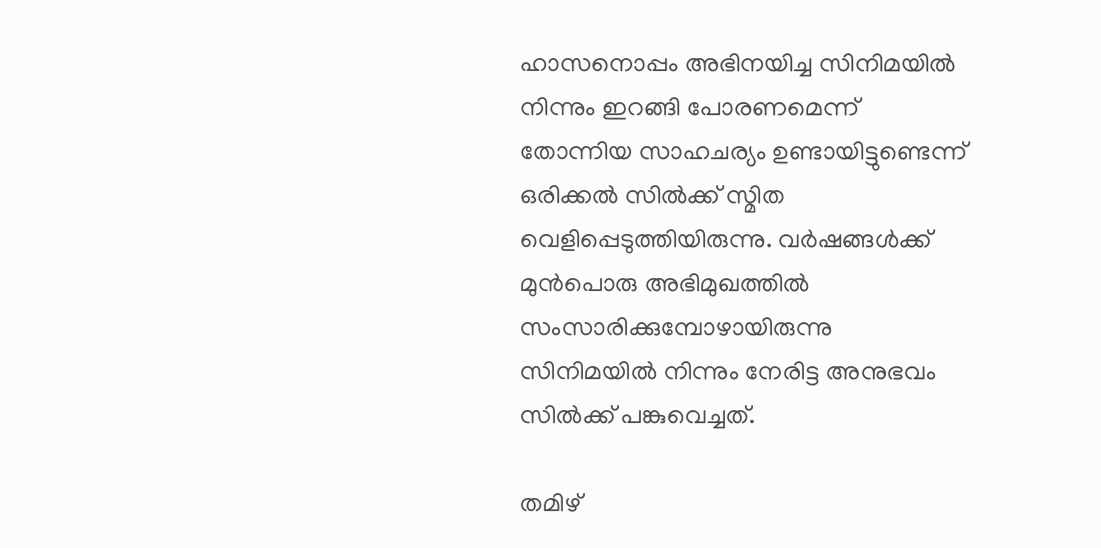ഹാസനൊപ്പം അഭിനയിച്ച സിനിമയില്‍ നിന്നും ഇറങ്ങി പോരണമെന്ന് തോന്നിയ സാഹചര്യം ഉണ്ടായിട്ടുണ്ടെന്ന് ഒരിക്കല്‍ സില്‍ക്ക് സ്മിത വെളിപ്പെടുത്തിയിരുന്നു. വര്‍ഷങ്ങള്‍ക്ക് മുന്‍പൊരു അഭിമുഖത്തില്‍ സംസാരിക്കുമ്പോഴായിരുന്നു സിനിമയില്‍ നിന്നും നേരിട്ട അനുഭവം സില്‍ക്ക് പങ്കുവെച്ചത്.

തമിഴ്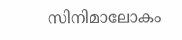സിനിമാലോകം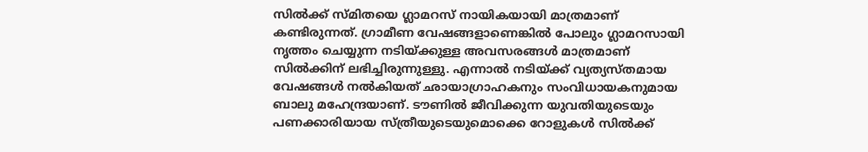സില്‍ക്ക് സ്മിതയെ ഗ്ലാമറസ് നായികയായി മാത്രമാണ് കണ്ടിരുന്നത്. ഗ്രാമീണ വേഷങ്ങളാണെങ്കില്‍ പോലും ഗ്ലാമറസായി നൃത്തം ചെയ്യുന്ന നടിയ്ക്കുള്ള അവസരങ്ങള്‍ മാത്രമാണ് സില്‍ക്കിന് ലഭിച്ചിരുന്നുള്ളു. എന്നാല്‍ നടിയ്ക്ക് വ്യത്യസ്തമായ വേഷങ്ങള്‍ നല്‍കിയത് ഛായാഗ്രാഹകനും സംവിധായകനുമായ ബാലു മഹേന്ദ്രയാണ്. ടൗണില്‍ ജീവിക്കുന്ന യുവതിയുടെയും പണക്കാരിയായ സ്ത്രീയുടെയുമൊക്കെ റോളുകള്‍ സില്‍ക്ക്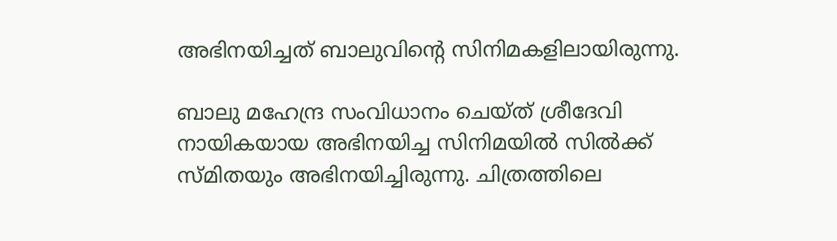അഭിനയിച്ചത് ബാലുവിന്റെ സിനിമകളിലായിരുന്നു.

ബാലു മഹേന്ദ്ര സംവിധാനം ചെയ്ത് ശ്രീദേവി നായികയായ അഭിനയിച്ച സിനിമയില്‍ സില്‍ക്ക് സ്മിതയും അഭിനയിച്ചിരുന്നു. ചിത്രത്തിലെ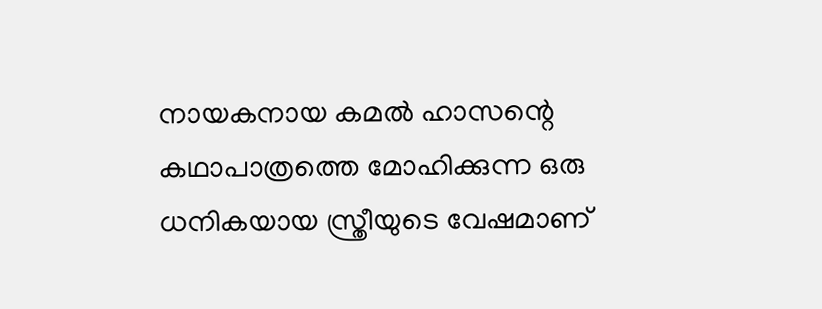നായകനായ കമല്‍ ഹാസന്റെ കഥാപാത്രത്തെ മോഹിക്കുന്ന ഒരു ധനികയായ സ്ത്രീയുടെ വേഷമാണ്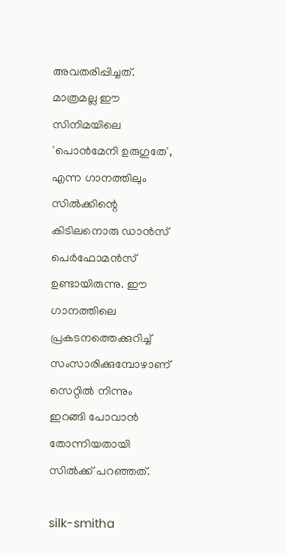അവതരിപ്പിച്ചത്. മാത്രമല്ല ഈ സിനിമയിലെ 'പൊന്‍മേനി ഉരുഗുതേ', എന്ന ഗാനത്തിലും സില്‍ക്കിന്റെ കിടിലനൊരു ഡാന്‍സ് പെര്‍ഫോമന്‍സ് ഉണ്ടായിരുന്നു. ഈ ഗാനത്തിലെ പ്രകടനത്തെക്കുറിച്ച് സംസാരിക്കുമ്പോഴാണ് സെറ്റില്‍ നിന്നും ഇറങ്ങി പോവാന്‍ തോന്നിയതായി സില്‍ക്ക് പറഞ്ഞത്.

silk-smitha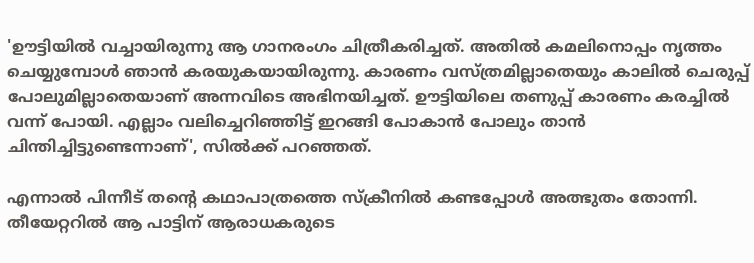'ഊട്ടിയില്‍ വച്ചായിരുന്നു ആ ഗാനരംഗം ചിത്രീകരിച്ചത്. അതില്‍ കമലിനൊപ്പം നൃത്തം ചെയ്യുമ്പോള്‍ ഞാന്‍ കരയുകയായിരുന്നു. കാരണം വസ്ത്രമില്ലാതെയും കാലില്‍ ചെരുപ്പ് പോലുമില്ലാതെയാണ് അന്നവിടെ അഭിനയിച്ചത്. ഊട്ടിയിലെ തണുപ്പ് കാരണം കരച്ചില്‍ വന്ന് പോയി. എല്ലാം വലിച്ചെറിഞ്ഞിട്ട് ഇറങ്ങി പോകാന്‍ പോലും താന്‍ ചിന്തിച്ചിട്ടുണ്ടെന്നാണ്', സില്‍ക്ക് പറഞ്ഞത്.

എന്നാല്‍ പിന്നീട് തന്റെ കഥാപാത്രത്തെ സ്‌ക്രീനില്‍ കണ്ടപ്പോള്‍ അത്ഭുതം തോന്നി. തീയേറ്ററില്‍ ആ പാട്ടിന് ആരാധകരുടെ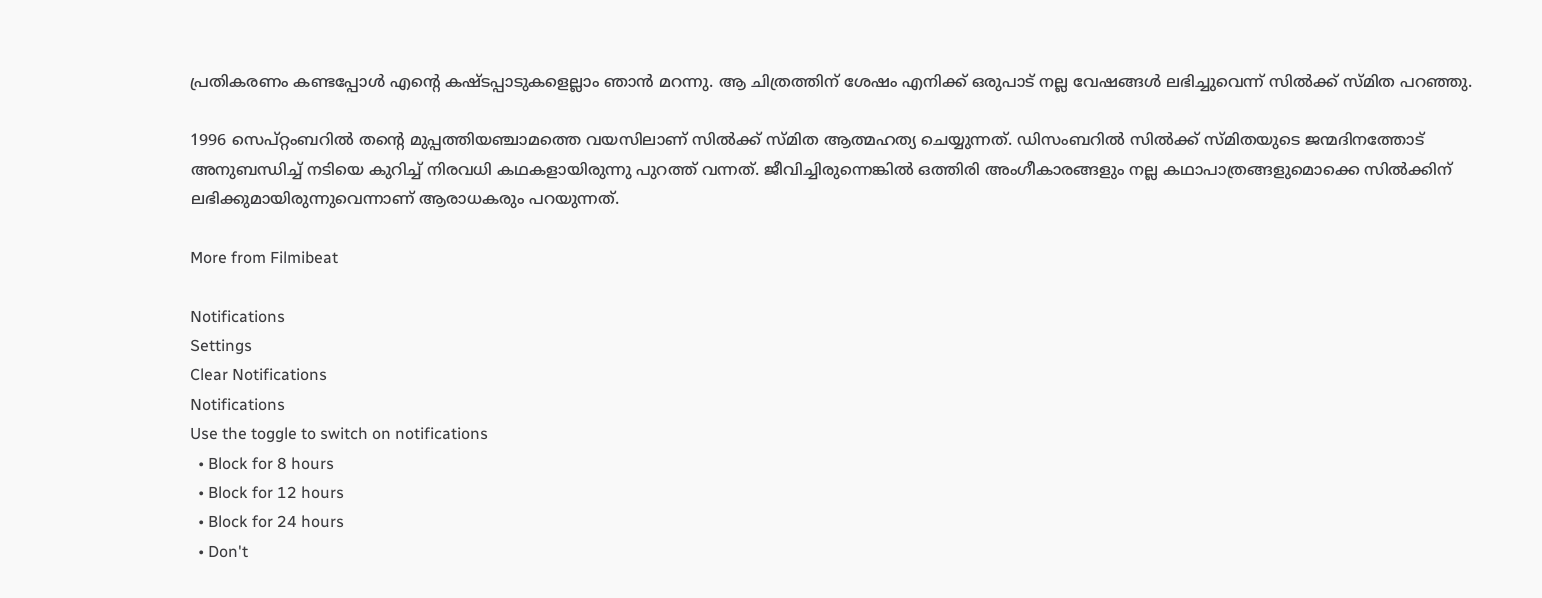പ്രതികരണം കണ്ടപ്പോള്‍ എന്റെ കഷ്ടപ്പാടുകളെല്ലാം ഞാന്‍ മറന്നു. ആ ചിത്രത്തിന് ശേഷം എനിക്ക് ഒരുപാട് നല്ല വേഷങ്ങള്‍ ലഭിച്ചുവെന്ന് സില്‍ക്ക് സ്മിത പറഞ്ഞു.

1996 സെപ്റ്റംബറില്‍ തന്റെ മുപ്പത്തിയഞ്ചാമത്തെ വയസിലാണ് സില്‍ക്ക് സ്മിത ആത്മഹത്യ ചെയ്യുന്നത്. ഡിസംബറില്‍ സില്‍ക്ക് സ്മിതയുടെ ജന്മദിനത്തോട് അനുബന്ധിച്ച് നടിയെ കുറിച്ച് നിരവധി കഥകളായിരുന്നു പുറത്ത് വന്നത്. ജീവിച്ചിരുന്നെങ്കില്‍ ഒത്തിരി അംഗീകാരങ്ങളും നല്ല കഥാപാത്രങ്ങളുമൊക്കെ സില്‍ക്കിന് ലഭിക്കുമായിരുന്നുവെന്നാണ് ആരാധകരും പറയുന്നത്.

More from Filmibeat

Notifications
Settings
Clear Notifications
Notifications
Use the toggle to switch on notifications
  • Block for 8 hours
  • Block for 12 hours
  • Block for 24 hours
  • Don't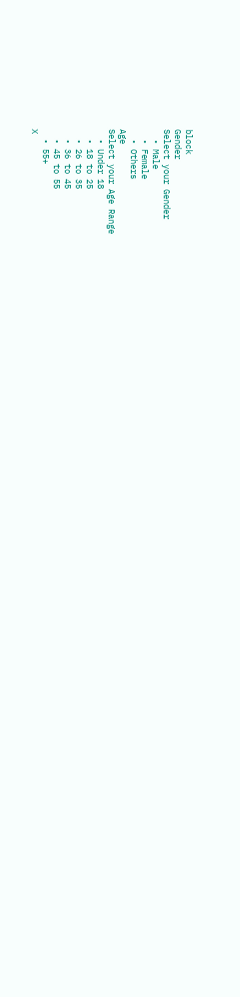block
Gender
Select your Gender
  • Male
  • Female
  • Others
Age
Select your Age Range
  • Under 18
  • 18 to 25
  • 26 to 35
  • 36 to 45
  • 45 to 55
  • 55+
X